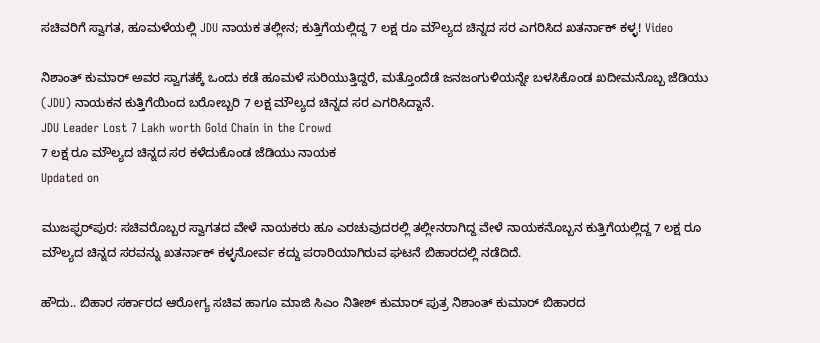ಸಚಿವರಿಗೆ ಸ್ವಾಗತ, ಹೂಮಳೆಯಲ್ಲಿ JDU ನಾಯಕ ತಲ್ಲೀನ; ಕುತ್ತಿಗೆಯಲ್ಲಿದ್ದ 7 ಲಕ್ಷ ರೂ ಮೌಲ್ಯದ ಚಿನ್ನದ ಸರ ಎಗರಿಸಿದ ಖತರ್ನಾಕ್ ಕಳ್ಳ! Video

ನಿಶಾಂತ್ ಕುಮಾರ್ ಅವರ ಸ್ವಾಗತಕ್ಕೆ ಒಂದು ಕಡೆ ಹೂಮಳೆ ಸುರಿಯುತ್ತಿದ್ದರೆ, ಮತ್ತೊಂದೆಡೆ ಜನಜಂಗುಳಿಯನ್ನೇ ಬಳಸಿಕೊಂಡ ಖದೀಮನೊಬ್ಬ ಜೆಡಿಯು (JDU) ನಾಯಕನ ಕುತ್ತಿಗೆಯಿಂದ ಬರೋಬ್ಬರಿ 7 ಲಕ್ಷ ಮೌಲ್ಯದ ಚಿನ್ನದ ಸರ ಎಗರಿಸಿದ್ದಾನೆ.
JDU Leader Lost 7 Lakh worth Gold Chain in the Crowd
7 ಲಕ್ಷ ರೂ ಮೌಲ್ಯದ ಚಿನ್ನದ ಸರ ಕಳೆದುಕೊಂಡ ಜೆಡಿಯು ನಾಯಕ
Updated on

ಮುಜಫ್ಫರ್‌ಪುರ: ಸಚಿವರೊಬ್ಬರ ಸ್ವಾಗತದ ವೇಳೆ ನಾಯಕರು ಹೂ ಎರಚುವುದರಲ್ಲಿ ತಲ್ಲೀನರಾಗಿದ್ದ ವೇಳೆ ನಾಯಕನೊಬ್ಬನ ಕುತ್ತಿಗೆಯಲ್ಲಿದ್ದ 7 ಲಕ್ಷ ರೂ ಮೌಲ್ಯದ ಚಿನ್ನದ ಸರವನ್ನು ಖತರ್ನಾಕ್ ಕಳ್ಳನೋರ್ವ ಕದ್ದು ಪರಾರಿಯಾಗಿರುವ ಘಟನೆ ಬಿಹಾರದಲ್ಲಿ ನಡೆದಿದೆ.

ಹೌದು.. ಬಿಹಾರ ಸರ್ಕಾರದ ಆರೋಗ್ಯ ಸಚಿವ ಹಾಗೂ ಮಾಜಿ ಸಿಎಂ ನಿತೀಶ್ ಕುಮಾರ್ ಪುತ್ರ ನಿಶಾಂತ್ ಕುಮಾರ್ ಬಿಹಾರದ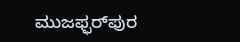ಮುಜಫ್ಫರ್‌ಪುರ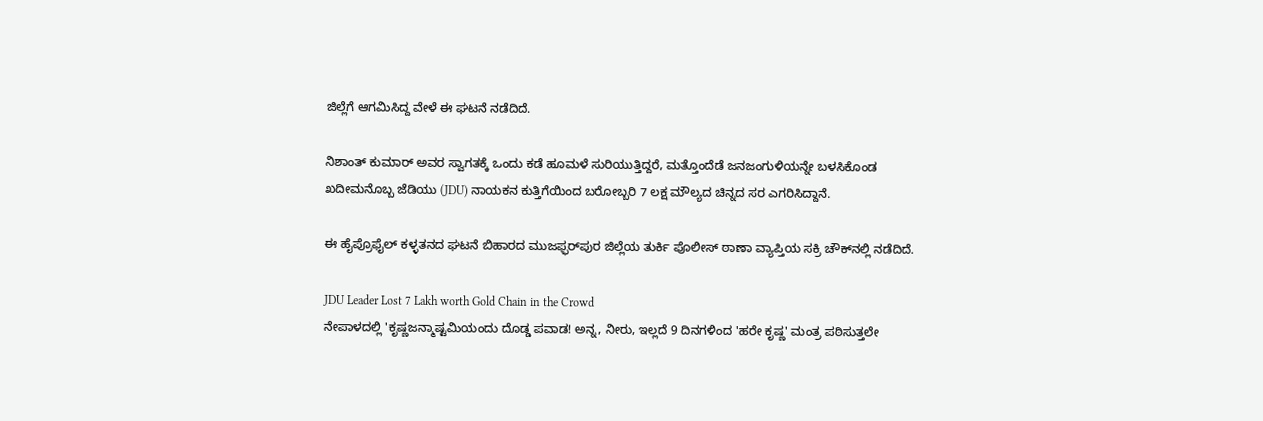ಜಿಲ್ಲೆಗೆ ಆಗಮಿಸಿದ್ದ ವೇಳೆ ಈ ಘಟನೆ ನಡೆದಿದೆ.

ನಿಶಾಂತ್ ಕುಮಾರ್ ಅವರ ಸ್ವಾಗತಕ್ಕೆ ಒಂದು ಕಡೆ ಹೂಮಳೆ ಸುರಿಯುತ್ತಿದ್ದರೆ, ಮತ್ತೊಂದೆಡೆ ಜನಜಂಗುಳಿಯನ್ನೇ ಬಳಸಿಕೊಂಡ ಖದೀಮನೊಬ್ಬ ಜೆಡಿಯು (JDU) ನಾಯಕನ ಕುತ್ತಿಗೆಯಿಂದ ಬರೋಬ್ಬರಿ 7 ಲಕ್ಷ ಮೌಲ್ಯದ ಚಿನ್ನದ ಸರ ಎಗರಿಸಿದ್ದಾನೆ.

ಈ ಹೈಪ್ರೊಫೈಲ್ ಕಳ್ಳತನದ ಘಟನೆ ಬಿಹಾರದ ಮುಜಫ್ಫರ್‌ಪುರ ಜಿಲ್ಲೆಯ ತುರ್ಕಿ ಪೊಲೀಸ್ ಠಾಣಾ ವ್ಯಾಪ್ತಿಯ ಸಕ್ರಿ ಚೌಕ್‌ನಲ್ಲಿ ನಡೆದಿದೆ.

JDU Leader Lost 7 Lakh worth Gold Chain in the Crowd
ನೇಪಾಳದಲ್ಲಿ 'ಕೃಷ್ಣಜನ್ಮಾಷ್ಟಮಿಯಂದು ದೊಡ್ಡ ಪವಾಡ! ಅನ್ನ, ನೀರು, ಇಲ್ಲದೆ 9 ದಿನಗಳಿಂದ 'ಹರೇ ಕೃಷ್ಣ' ಮಂತ್ರ ಪಠಿಸುತ್ತಲೇ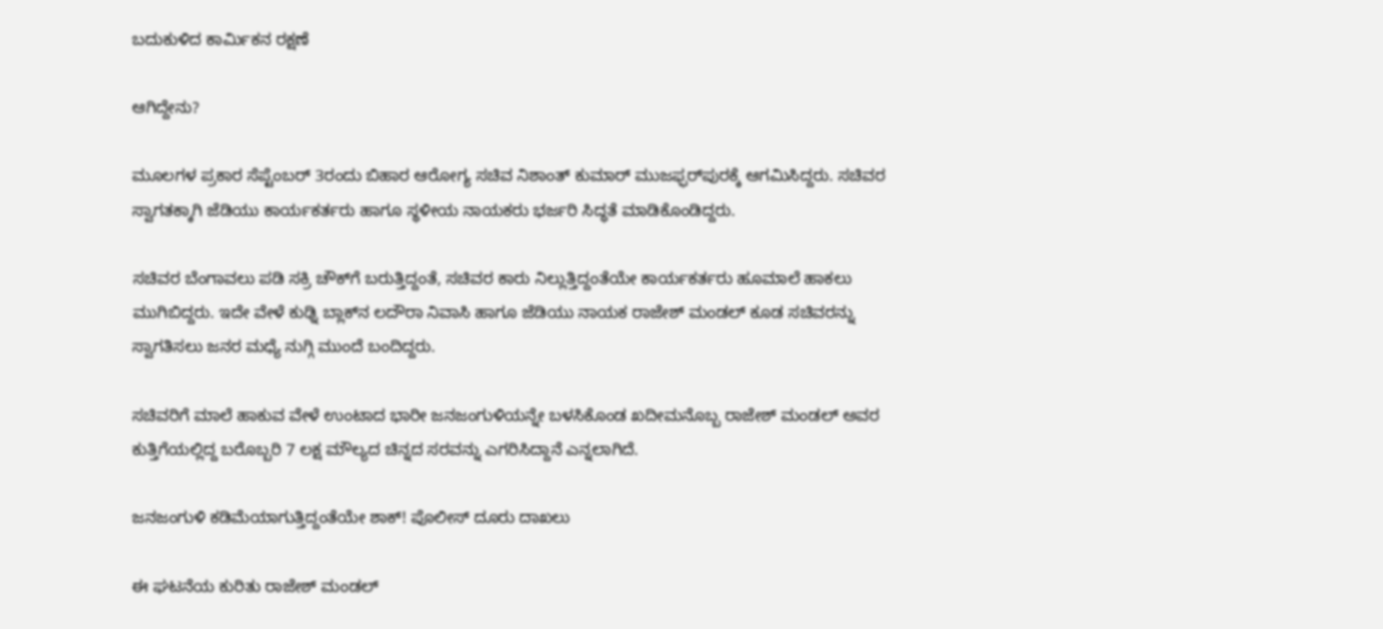ಬದುಕುಳಿದ ಕಾರ್ಮಿಕನ ರಕ್ಷಣೆ

ಆಗಿದ್ದೇನು?

ಮೂಲಗಳ ಪ್ರಕಾರ ಸೆಪ್ಟೆಂಬರ್ 3ರಂದು ಬಿಹಾರ ಆರೋಗ್ಯ ಸಚಿವ ನಿಶಾಂತ್ ಕುಮಾರ್ ಮುಜಫ್ಫರ್‌ಪುರಕ್ಕೆ ಆಗಮಿಸಿದ್ದರು. ಸಚಿವರ ಸ್ವಾಗತಕ್ಕಾಗಿ ಜೆಡಿಯು ಕಾರ್ಯಕರ್ತರು ಹಾಗೂ ಸ್ಥಳೀಯ ನಾಯಕರು ಭರ್ಜರಿ ಸಿದ್ಧತೆ ಮಾಡಿಕೊಂಡಿದ್ದರು.

ಸಚಿವರ ಬೆಂಗಾವಲು ಪಡಿ ಸಕ್ರಿ ಚೌಕ್‌ಗೆ ಬರುತ್ತಿದ್ದಂತೆ, ಸಚಿವರ ಕಾರು ನಿಲ್ಲುತ್ತಿದ್ದಂತೆಯೇ ಕಾರ್ಯಕರ್ತರು ಹೂಮಾಲೆ ಹಾಕಲು ಮುಗಿಬಿದ್ದರು. ಇದೇ ವೇಳೆ ಕುಢ್ನಿ ಬ್ಲಾಕ್‌ನ ಲದೌರಾ ನಿವಾಸಿ ಹಾಗೂ ಜೆಡಿಯು ನಾಯಕ ರಾಜೇಶ್ ಮಂಡಲ್ ಕೂಡ ಸಚಿವರನ್ನು ಸ್ವಾಗತಿಸಲು ಜನರ ಮಧ್ಯೆ ನುಗ್ಗಿ ಮುಂದೆ ಬಂದಿದ್ದರು.

ಸಚಿವರಿಗೆ ಮಾಲೆ ಹಾಕುವ ವೇಳೆ ಉಂಟಾದ ಭಾರೀ ಜನಜಂಗುಳಿಯನ್ನೇ ಬಳಸಿಕೊಂಡ ಖದೀಮನೊಬ್ಬ ರಾಜೇಶ್ ಮಂಡಲ್ ಅವರ ಕುತ್ತಿಗೆಯಲ್ಲಿದ್ದ ಬರೊಬ್ಬರಿ 7 ಲಕ್ಷ ಮೌಲ್ಯದ ಚಿನ್ನದ ಸರವನ್ನು ಎಗರಿಸಿದ್ದಾನೆ ಎನ್ನಲಾಗಿದೆ.

ಜನಜಂಗುಳಿ ಕಡಿಮೆಯಾಗುತ್ತಿದ್ದಂತೆಯೇ ಶಾಕ್! ಪೊಲೀಸ್ ದೂರು ದಾಖಲು

ಈ ಘಟನೆಯ ಕುರಿತು ರಾಜೇಶ್ ಮಂಡಲ್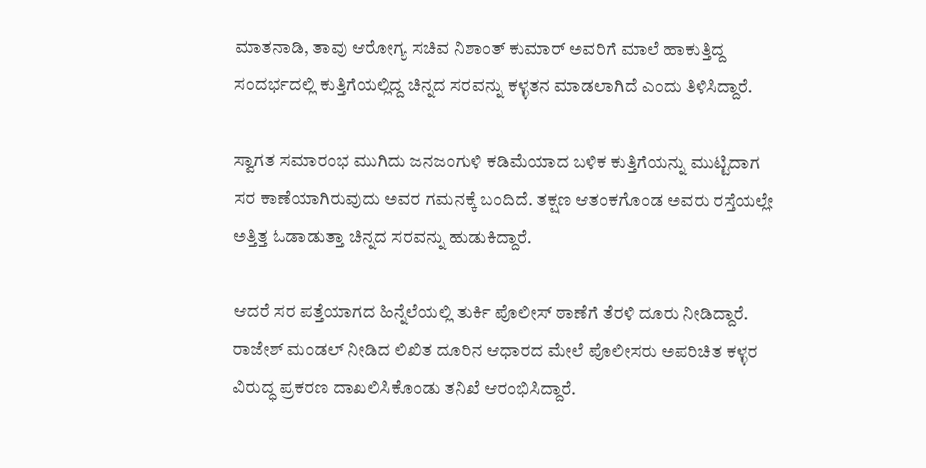ಮಾತನಾಡಿ, ತಾವು ಆರೋಗ್ಯ ಸಚಿವ ನಿಶಾಂತ್ ಕುಮಾರ್ ಅವರಿಗೆ ಮಾಲೆ ಹಾಕುತ್ತಿದ್ದ ಸಂದರ್ಭದಲ್ಲಿ ಕುತ್ತಿಗೆಯಲ್ಲಿದ್ದ ಚಿನ್ನದ ಸರವನ್ನು ಕಳ್ಳತನ ಮಾಡಲಾಗಿದೆ ಎಂದು ತಿಳಿಸಿದ್ದಾರೆ.

ಸ್ವಾಗತ ಸಮಾರಂಭ ಮುಗಿದು ಜನಜಂಗುಳಿ ಕಡಿಮೆಯಾದ ಬಳಿಕ ಕುತ್ತಿಗೆಯನ್ನು ಮುಟ್ಟಿದಾಗ ಸರ ಕಾಣೆಯಾಗಿರುವುದು ಅವರ ಗಮನಕ್ಕೆ ಬಂದಿದೆ. ತಕ್ಷಣ ಆತಂಕಗೊಂಡ ಅವರು ರಸ್ತೆಯಲ್ಲೇ ಅತ್ತಿತ್ತ ಓಡಾಡುತ್ತಾ ಚಿನ್ನದ ಸರವನ್ನು ಹುಡುಕಿದ್ದಾರೆ.

ಆದರೆ ಸರ ಪತ್ತೆಯಾಗದ ಹಿನ್ನೆಲೆಯಲ್ಲಿ ತುರ್ಕಿ ಪೊಲೀಸ್ ಠಾಣೆಗೆ ತೆರಳಿ ದೂರು ನೀಡಿದ್ದಾರೆ. ರಾಜೇಶ್ ಮಂಡಲ್ ನೀಡಿದ ಲಿಖಿತ ದೂರಿನ ಆಧಾರದ ಮೇಲೆ ಪೊಲೀಸರು ಅಪರಿಚಿತ ಕಳ್ಳರ ವಿರುದ್ಧ ಪ್ರಕರಣ ದಾಖಲಿಸಿಕೊಂಡು ತನಿಖೆ ಆರಂಭಿಸಿದ್ದಾರೆ.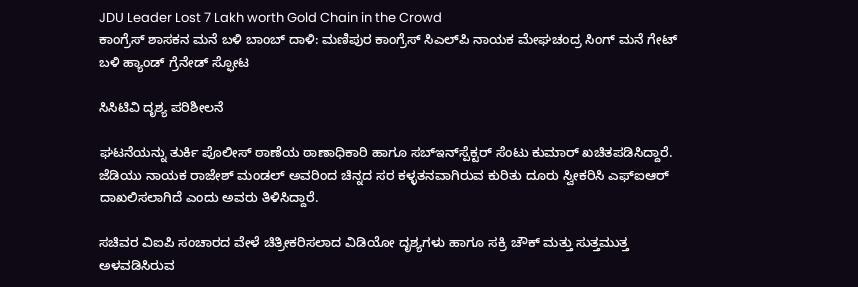JDU Leader Lost 7 Lakh worth Gold Chain in the Crowd
ಕಾಂಗ್ರೆಸ್ ಶಾಸಕನ ಮನೆ ಬಳಿ ಬಾಂಬ್ ದಾಳಿ: ಮಣಿಪುರ ಕಾಂಗ್ರೆಸ್ ಸಿಎಲ್‌ಪಿ ನಾಯಕ ಮೇಘಚಂದ್ರ ಸಿಂಗ್ ಮನೆ ಗೇಟ್ ಬಳಿ ಹ್ಯಾಂಡ್ ಗ್ರೆನೇಡ್ ಸ್ಫೋಟ

ಸಿಸಿಟಿವಿ ದೃಶ್ಯ ಪರಿಶೀಲನೆ

ಘಟನೆಯನ್ನು ತುರ್ಕಿ ಪೊಲೀಸ್ ಠಾಣೆಯ ಠಾಣಾಧಿಕಾರಿ ಹಾಗೂ ಸಬ್‌ಇನ್‌ಸ್ಪೆಕ್ಟರ್ ಸೆಂಟು ಕುಮಾರ್ ಖಚಿತಪಡಿಸಿದ್ದಾರೆ. ಜೆಡಿಯು ನಾಯಕ ರಾಜೇಶ್ ಮಂಡಲ್ ಅವರಿಂದ ಚಿನ್ನದ ಸರ ಕಳ್ಳತನವಾಗಿರುವ ಕುರಿತು ದೂರು ಸ್ವೀಕರಿಸಿ ಎಫ್‌ಐಆರ್ ದಾಖಲಿಸಲಾಗಿದೆ ಎಂದು ಅವರು ತಿಳಿಸಿದ್ದಾರೆ.

ಸಚಿವರ ವಿಐಪಿ ಸಂಚಾರದ ವೇಳೆ ಚಿತ್ರೀಕರಿಸಲಾದ ವಿಡಿಯೋ ದೃಶ್ಯಗಳು ಹಾಗೂ ಸಕ್ರಿ ಚೌಕ್ ಮತ್ತು ಸುತ್ತಮುತ್ತ ಅಳವಡಿಸಿರುವ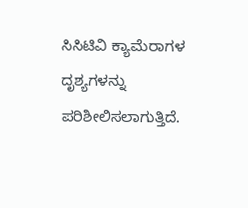ಸಿಸಿಟಿವಿ ಕ್ಯಾಮೆರಾಗಳ ದೃಶ್ಯಗಳನ್ನು ಪರಿಶೀಲಿಸಲಾಗುತ್ತಿದೆ.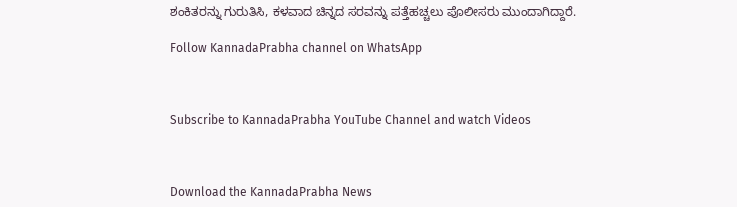ಶಂಕಿತರನ್ನು ಗುರುತಿಸಿ, ಕಳವಾದ ಚಿನ್ನದ ಸರವನ್ನು ಪತ್ತೆಹಚ್ಚಲು ಪೊಲೀಸರು ಮುಂದಾಗಿದ್ದಾರೆ.

Follow KannadaPrabha channel on WhatsApp



Subscribe to KannadaPrabha YouTube Channel and watch Videos



Download the KannadaPrabha News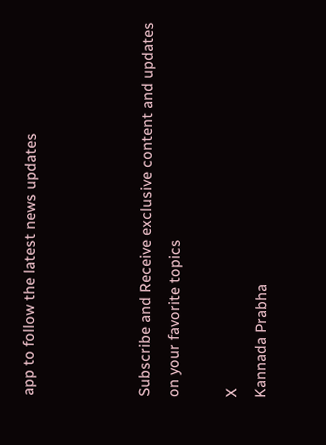app to follow the latest news updates



Subscribe and Receive exclusive content and updates on your favorite topics

X
Kannada Prabha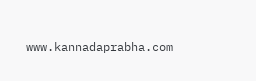www.kannadaprabha.com